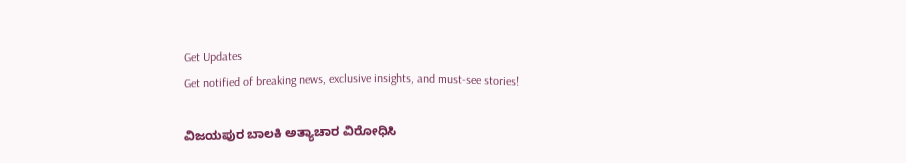Get Updates
Get notified of breaking news, exclusive insights, and must-see stories!

ವಿಜಯಪುರ ಬಾಲಕಿ ಅತ್ಯಾಚಾರ ವಿರೋಧಿಸಿ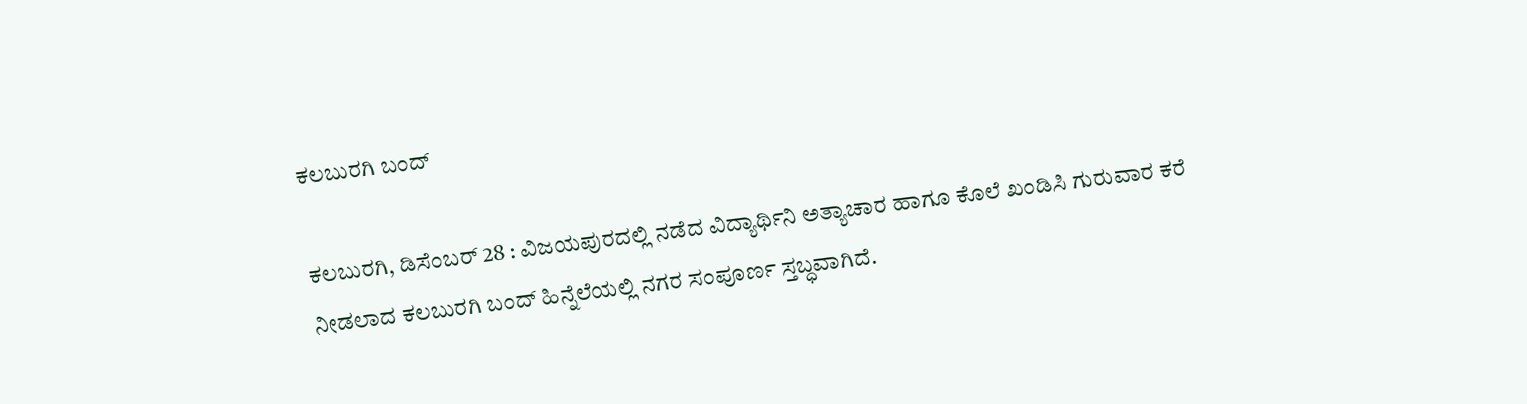ಕಲಬುರಗಿ ಬಂದ್

ಕಲಬುರಗಿ, ಡಿಸೆಂಬರ್ 28 : ವಿಜಯಪುರದಲ್ಲಿ ನಡೆದ ವಿದ್ಯಾರ್ಥಿನಿ ಅತ್ಯಾಚಾರ ಹಾಗೂ ಕೊಲೆ ಖಂಡಿಸಿ ಗುರುವಾರ ಕರೆ ನೀಡಲಾದ ಕಲಬುರಗಿ ಬಂದ್ ಹಿನ್ನೆಲೆಯಲ್ಲಿ ನಗರ ಸಂಪೂರ್ಣ ಸ್ತಬ್ಧವಾಗಿದೆ.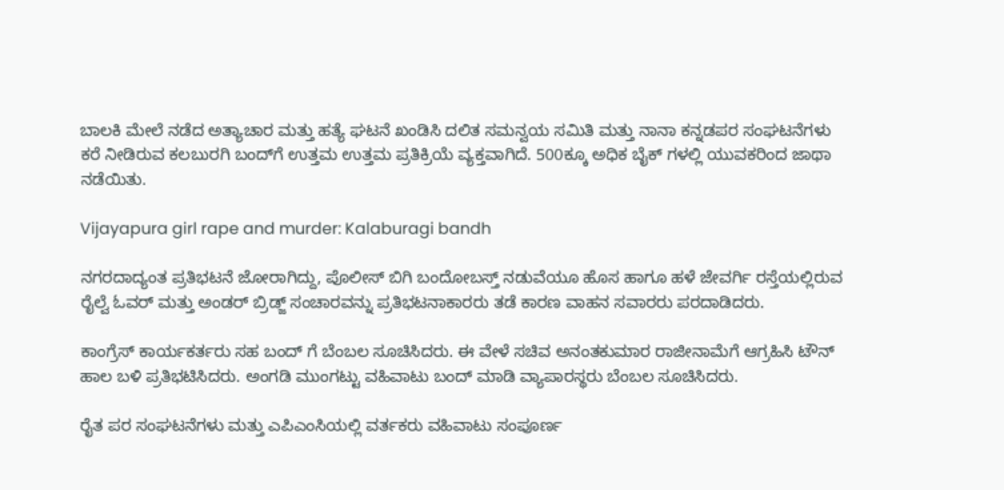ಬಾಲಕಿ ಮೇಲೆ ನಡೆದ ಅತ್ಯಾಚಾರ ಮತ್ತು ಹತ್ಯೆ ಘಟನೆ ಖಂಡಿಸಿ ದಲಿತ ಸಮನ್ವಯ ಸಮಿತಿ ಮತ್ತು ನಾನಾ ಕನ್ನಡಪರ ಸಂಘಟನೆಗಳು ಕರೆ ನೀಡಿರುವ ಕಲಬುರಗಿ ಬಂದ್‌ಗೆ ಉತ್ತಮ ಉತ್ತಮ ಪ್ರತಿಕ್ರಿಯೆ ವ್ಯಕ್ತವಾಗಿದೆ. 500ಕ್ಕೂ ಅಧಿಕ ಬೈಕ್ ಗಳಲ್ಲಿ ಯುವಕರಿಂದ ಜಾಥಾ ನಡೆಯಿತು.

Vijayapura girl rape and murder: Kalaburagi bandh

ನಗರದಾದ್ಯಂತ ಪ್ರತಿಭಟನೆ ಜೋರಾಗಿದ್ದು, ಪೊಲೀಸ್ ಬಿಗಿ ಬಂದೋಬಸ್ತ್ ನಡುವೆಯೂ ಹೊಸ ಹಾಗೂ ಹಳೆ ಜೇವರ್ಗಿ ರಸ್ತೆಯಲ್ಲಿರುವ ರೈಲ್ವೆ ಓವರ್ ಮತ್ತು ಅಂಡರ್ ಬ್ರಿಡ್ಜ್ ಸಂಚಾರವನ್ನು ಪ್ರತಿಭಟನಾಕಾರರು ತಡೆ ಕಾರಣ ವಾಹನ ಸವಾರರು ಪರದಾಡಿದರು.

ಕಾಂಗ್ರೆಸ್ ಕಾರ್ಯಕರ್ತರು ಸಹ ಬಂದ್‌ ಗೆ ಬೆಂಬಲ ಸೂಚಿಸಿದರು. ಈ ವೇಳೆ ಸಚಿವ ಅನಂತಕುಮಾರ ರಾಜೀನಾಮೆಗೆ ಆಗ್ರಹಿಸಿ ಟೌನ್ ಹಾಲ ಬಳಿ ಪ್ರತಿಭಟಿಸಿದರು. ಅಂಗಡಿ ಮುಂಗಟ್ಟು ವಹಿವಾಟು ಬಂದ್‌ ಮಾಡಿ ವ್ಯಾಪಾರಸ್ಥರು ಬೆಂಬಲ ಸೂಚಿಸಿದರು.

ರೈತ ಪರ ಸಂಘಟನೆಗಳು ಮತ್ತು ಎಪಿಎಂಸಿಯಲ್ಲಿ ವರ್ತಕರು ವಹಿವಾಟು ಸಂಪೂರ್ಣ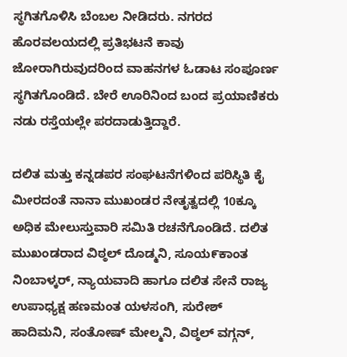ಸ್ಥಗಿತಗೊಳಿಸಿ ಬೆಂಬಲ ನೀಡಿದರು. ನಗರದ ಹೊರವಲಯದಲ್ಲಿ ಪ್ರತಿಭಟನೆ ಕಾವು ಜೋರಾಗಿರುವುದರಿಂದ ವಾಹನಗಳ ಓಡಾಟ ಸಂಪೂರ್ಣ ಸ್ಥಗಿತಗೊಂಡಿದೆ. ಬೇರೆ ಊರಿನಿಂದ ಬಂದ ಪ್ರಯಾಣಿಕರು ನಡು ರಸ್ತೆಯಲ್ಲೇ ಪರದಾಡುತ್ತಿದ್ದಾರೆ.

ದಲಿತ ಮತ್ತು ಕನ್ನಡಪರ ಸಂಘಟನೆಗಳಿಂದ ಪರಿಸ್ಥಿತಿ ಕೈ ಮೀರದಂತೆ ನಾನಾ ಮುಖಂಡರ ನೇತೃತ್ವದಲ್ಲಿ 10ಕ್ಕೂ ಅಧಿಕ ಮೇಲುಸ್ತುವಾರಿ ಸಮಿತಿ ರಚನೆಗೊಂಡಿದೆ. ದಲಿತ ಮುಖಂಡರಾದ ವಿಠ್ಠಲ್ ದೊಡ್ಮನಿ, ಸೂಯ೯ಕಾಂತ ನಿಂಬಾಳ್ಕರ್, ನ್ಯಾಯವಾದಿ ಹಾಗೂ ದಲಿತ ಸೇನೆ ರಾಜ್ಯ ಉಪಾಧ್ಯಕ್ಷ ಹಣಮಂತ ಯಳಸಂಗಿ, ಸುರೇಶ್ ಹಾದಿಮನಿ, ಸಂತೋಷ್ ಮೇಲ್ಮನಿ, ವಿಠ್ಠಲ್ ವಗ್ಗನ್,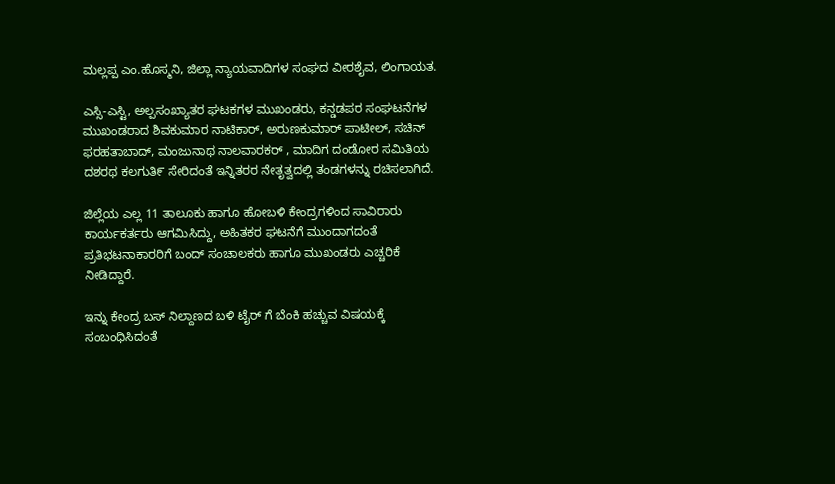ಮಲ್ಲಪ್ಪ ಎಂ.ಹೊಸ್ಮನಿ, ಜಿಲ್ಲಾ ನ್ಯಾಯವಾದಿಗಳ ಸಂಘದ ವೀರಶೈವ, ಲಿಂಗಾಯತ.

ಎಸ್ಸಿ-ಎಸ್ಟಿ, ಅಲ್ಪಸಂಖ್ಯಾತರ ಘಟಕಗಳ ಮುಖಂಡರು, ಕನ್ಡಡಪರ ಸಂಘಟನೆಗಳ ಮುಖಂಡರಾದ ಶಿವಕುಮಾರ ನಾಟಿಕಾರ್, ಅರುಣಕುಮಾರ್ ಪಾಟೀಲ್, ಸಚಿನ್ ಫರಹತಾಬಾದ್, ಮಂಜುನಾಥ ನಾಲವಾರಕರ್ , ಮಾದಿಗ ದಂಡೋರ ಸಮಿತಿಯ ದಶರಥ ಕಲಗುತಿ೯ ಸೇರಿದಂತೆ ಇನ್ನಿತರರ ನೇತೃತ್ವದಲ್ಲಿ ತಂಡಗಳನ್ನು ರಚಿಸಲಾಗಿದೆ.

ಜಿಲ್ಲೆಯ ಎಲ್ಲ 11 ತಾಲೂಕು ಹಾಗೂ ಹೋಬಳಿ ಕೇಂದ್ರಗಳಿಂದ ಸಾವಿರಾರು ಕಾರ್ಯಕರ್ತರು ಆಗಮಿಸಿದ್ದು, ಅಹಿತಕರ ಘಟನೆಗೆ ಮುಂದಾಗದಂತೆ ಪ್ರತಿಭಟನಾಕಾರರಿಗೆ ಬಂದ್ ಸಂಚಾಲಕರು ಹಾಗೂ ಮುಖಂಡರು ಎಚ್ಚರಿಕೆ ನೀಡಿದ್ದಾರೆ.

ಇನ್ನು ಕೇಂದ್ರ ಬಸ್ ನಿಲ್ದಾಣದ ಬಳಿ ಟೈರ್ ಗೆ ಬೆಂಕಿ ಹಚ್ಚುವ ವಿಷಯಕ್ಕೆ ಸಂಬಂಧಿಸಿದಂತೆ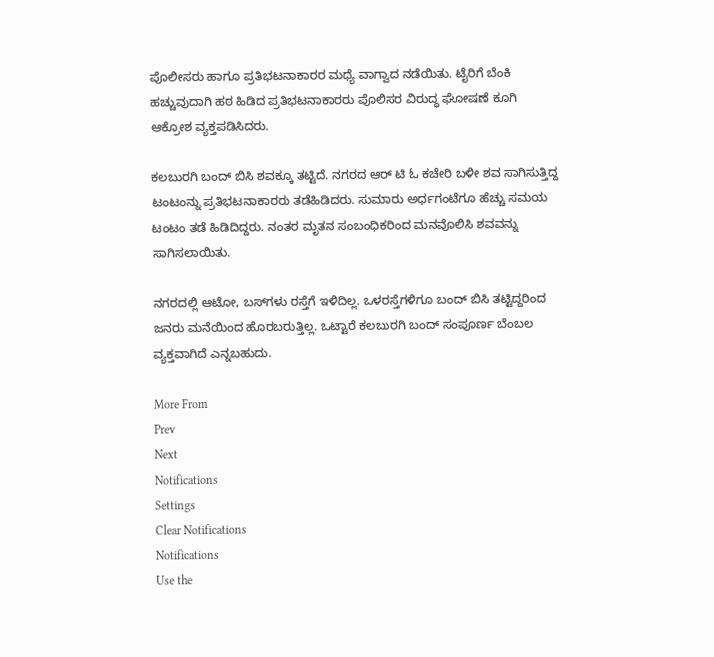ಪೊಲೀಸರು ಹಾಗೂ ಪ್ರತಿಭಟನಾಕಾರರ ಮಧ್ಯೆ ವಾಗ್ವಾದ ನಡೆಯಿತು. ಟೈರಿಗೆ ಬೆಂಕಿ ಹಚ್ಚುವುದಾಗಿ ಹಠ ಹಿಡಿದ ಪ್ರತಿಭಟನಾಕಾರರು ಪೊಲಿಸರ ವಿರುದ್ಧ ಘೋಷಣೆ ಕೂಗಿ ಆಕ್ರೋಶ ವ್ಯಕ್ತಪಡಿಸಿದರು.

ಕಲಬುರಗಿ ಬಂದ್ ಬಿಸಿ ಶವಕ್ಕೂ ತಟ್ಟಿದೆ. ನಗರದ ಆರ್ ಟಿ ಓ ಕಚೇರಿ ಬಳೀ ಶವ ಸಾಗಿಸುತ್ತಿದ್ದ ಟಂಟಂನ್ನು ಪ್ರತಿಭಟನಾಕಾರರು ತಡೆಹಿಡಿದರು. ಸುಮಾರು ಅರ್ಧಗಂಟೆಗೂ ಹೆಚ್ಚು ಸಮಯ ಟಂಟಂ ತಡೆ ಹಿಡಿದಿದ್ದರು. ನಂತರ ಮೃತನ ಸಂಬಂಧಿಕರಿಂದ ಮನವೊಲಿಸಿ ಶವವನ್ನು ಸಾಗಿಸಲಾಯಿತು.

ನಗರದಲ್ಲಿ ಆಟೋ, ಬಸ್‌ಗಳು ರಸ್ತೆಗೆ ಇಳಿದಿಲ್ಲ. ಒಳರಸ್ತೆಗಳಿಗೂ ಬಂದ್ ಬಿಸಿ ತಟ್ಟಿದ್ದರಿಂದ ಜನರು ಮನೆಯಿಂದ ಹೊರಬರುತ್ತಿಲ್ಲ. ಒಟ್ಟಾರೆ ಕಲಬುರಗಿ ಬಂದ್ ಸಂಪೂರ್ಣ ಬೆಂಬಲ ವ್ಯಕ್ತವಾಗಿದೆ ಎನ್ನಬಹುದು.

More From
Prev
Next
Notifications
Settings
Clear Notifications
Notifications
Use the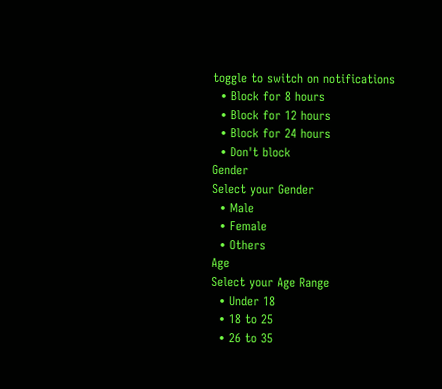toggle to switch on notifications
  • Block for 8 hours
  • Block for 12 hours
  • Block for 24 hours
  • Don't block
Gender
Select your Gender
  • Male
  • Female
  • Others
Age
Select your Age Range
  • Under 18
  • 18 to 25
  • 26 to 35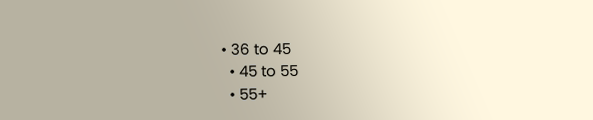• 36 to 45
  • 45 to 55
  • 55+